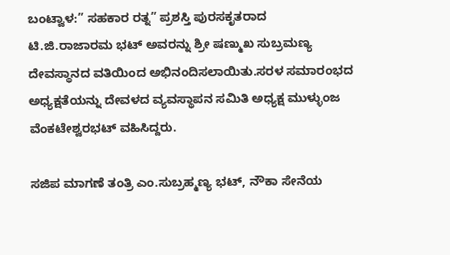ಬಂಟ್ವಾಳ:” ಸಹಕಾರ ರತ್ನ” ಪ್ರಶಸ್ತಿ ಪುರಸಕೃತರಾದ ಟಿ.ಜಿ.ರಾಜಾರಮ ಭಟ್ ಅವರನ್ನು ಶ್ರೀ ಷಣ್ಮುಖ ಸುಬ್ರಮಣ್ಯ ದೇವಸ್ಥಾನದ ವತಿಯಿಂದ ಅಭಿನಂದಿಸಲಾಯಿತು.ಸರಳ ಸಮಾರಂಭದ ಅಧ್ಯಕ್ಷತೆಯನ್ನು ದೇವಳದ ವ್ಯವಸ್ಥಾಪನ ಸಮಿತಿ ಅಧ್ಯಕ್ಷ ಮುಳ್ಳುಂಜ ವೆಂಕಟೇಶ್ವರಭಟ್ ವಹಿಸಿದ್ದರು.

ಸಜಿಪ ಮಾಗಣೆ ತಂತ್ರಿ ಎಂ.ಸುಬ್ರಹ್ಮಣ್ಯ ಭಟ್, ನೌಕಾ ಸೇನೆಯ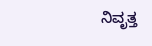ನಿವೃತ್ತ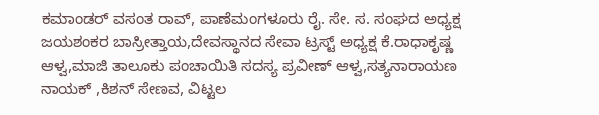ಕಮಾಂಡರ್ ವಸಂತ ರಾವ್, ಪಾಣೆಮಂಗಳೂರು ರೈ. ಸೇ. ಸ. ಸಂಘದ ಅಧ್ಯಕ್ಷ ಜಯಶಂಕರ ಬಾಸ್ರೀತ್ತಾಯ,ದೇವಸ್ಥಾನದ ಸೇವಾ ಟ್ರಸ್ಟ್ ಅಧ್ಯಕ್ಷ ಕೆ.ರಾಧಾಕೃಷ್ಣ ಆಳ್ವ,ಮಾಜಿ ತಾಲೂಕು ಪಂಚಾಯಿತಿ ಸದಸ್ಯ ಪ್ರವೀಣ್ ಆಳ್ವ,ಸತ್ಯನಾರಾಯಣ ನಾಯಕ್ ,ಕಿಶನ್ ಸೇಣವ, ವಿಟ್ಟಲ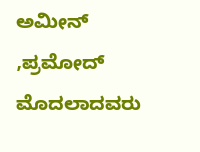ಅಮೀನ್ ,ಪ್ರಮೋದ್ ಮೊದಲಾದವರು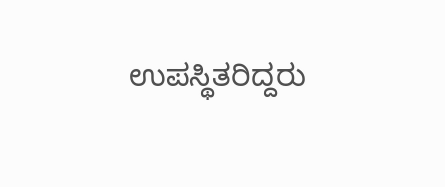ಉಪಸ್ಥಿತರಿದ್ದರು